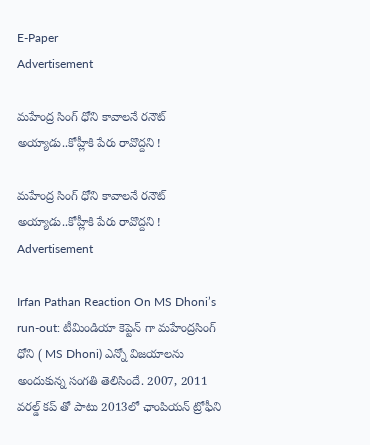E-Paper
Advertisement

మహేంద్ర సింగ్ ధోని కావాలనే ర‌నౌట్ అయ్యాడు..కోహ్లీకి పేరు రావొద్దని !

మహేంద్ర సింగ్ ధోని కావాలనే ర‌నౌట్ అయ్యాడు..కోహ్లీకి పేరు రావొద్దని !
Advertisement

Irfan Pathan Reaction On MS Dhoni’s run-out: టీమిండియా కెప్టెన్ గా మహేంద్రసింగ్ ధోని ( MS Dhoni) ఎన్నో విజయాలను అందుకున్న సంగతి తెలిసిందే. 2007, 2011 వరల్డ్ కప్ తో పాటు 2013లో ఛాంపియన్ ట్రోఫీని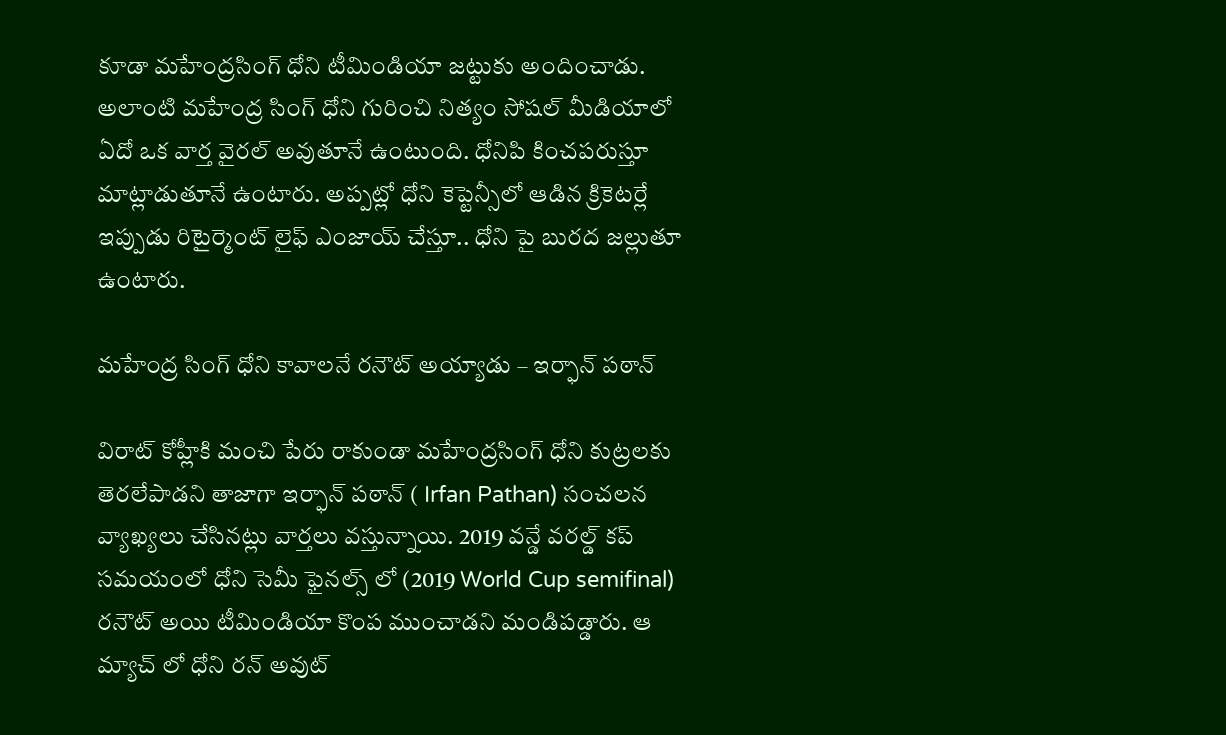కూడా మహేంద్రసింగ్ ధోని టీమిండియా జట్టుకు అందించాడు. అలాంటి మహేంద్ర సింగ్ ధోని గురించి నిత్యం సోషల్ మీడియాలో ఏదో ఒక వార్త వైరల్ అవుతూనే ఉంటుంది. ధోనిపి కించపరుస్తూ మాట్లాడుతూనే ఉంటారు. అప్పట్లో ధోని కెప్టెన్సీలో ఆడిన క్రికెటర్లే ఇప్పుడు రిటైర్మెంట్ లైఫ్ ఎంజాయ్ చేస్తూ.. ధోని పై బురద జల్లుతూ ఉంటారు.

మహేంద్ర సింగ్ ధోని కావాలనే ర‌నౌట్ అయ్యాడు – ఇర్ఫాన్ ప‌ఠాన్

విరాట్ కోహ్లీకి మంచి పేరు రాకుండా మహేంద్రసింగ్ ధోని కుట్రలకు తెరలేపాడని తాజాగా ఇర్ఫాన్ పఠాన్ ( Irfan Pathan) సంచలన వ్యాఖ్యలు చేసినట్లు వార్తలు వస్తున్నాయి. 2019 వన్డే వరల్డ్ కప్ సమయంలో ధోని సెమీ ఫైనల్స్ లో (2019 World Cup semifinal) రనౌట్ అయి టీమిండియా కొంప ముంచాడని మండిపడ్డారు. ఆ మ్యాచ్ లో ధోని రన్ అవుట్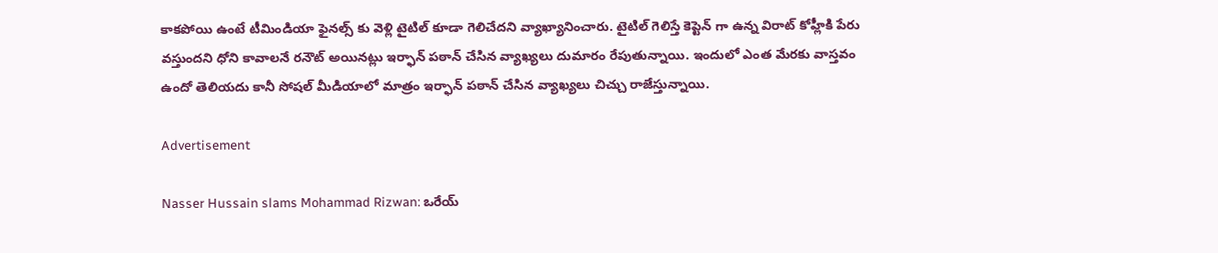కాకపోయి ఉంటే టీమిండియా ఫైనల్స్ కు వెళ్లి టైటిల్ కూడా గెలిచేదని వ్యాఖ్యానించారు. టైటిల్ గెలిస్తే కెప్టెన్ గా ఉన్న విరాట్ కోహ్లీకి పేరు వస్తుందని ధోని కావాలనే రనౌట్ అయినట్లు ఇర్ఫాన్ పఠాన్ చేసిన వ్యాఖ్యలు దుమారం రేపుతున్నాయి. ఇందులో ఎంత మేరకు వాస్తవం ఉందో తెలియదు కానీ సోషల్ మీడియాలో మాత్రం ఇర్ఫాన్ పఠాన్ చేసిన వ్యాఖ్యలు చిచ్చు రాజేస్తున్నాయి.

Advertisement

Nasser Hussain slams Mohammad Rizwan: ఒరేయ్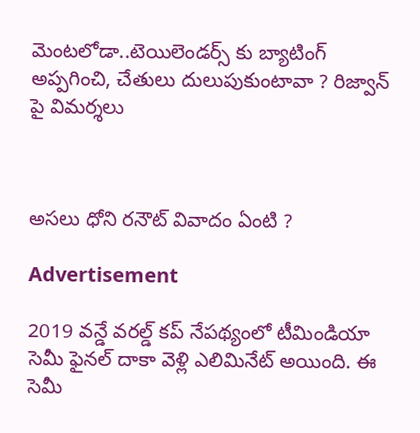మెంట‌లోడా..టెయిలెండర్స్ కు బ్యాటింగ్ అప్ప‌గించి, చేతులు దులుపుకుంటావా ? రిజ్వాన్ పై విమ‌ర్శ‌లు



అసలు ధోని ర‌నౌట్ వివాదం ఏంటి ?

Advertisement

2019 వన్డే వరల్డ్ కప్ నేపథ్యంలో టీమిండియా సెమీ ఫైనల్ దాకా వెళ్లి ఎలిమినేట్ అయింది. ఈ సెమీ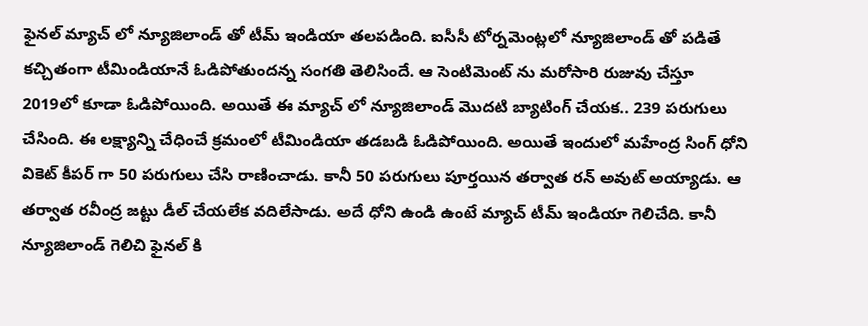ఫైనల్ మ్యాచ్ లో న్యూజిలాండ్ తో టీమ్ ఇండియా తలపడింది. ఐసీసీ టోర్నమెంట్లలో న్యూజిలాండ్ తో పడితే కచ్చితంగా టీమిండియానే ఓడిపోతుందన్న సంగతి తెలిసిందే. ఆ సెంటిమెంట్ ను మరోసారి రుజువు చేస్తూ 2019లో కూడా ఓడిపోయింది. అయితే ఈ మ్యాచ్ లో న్యూజిలాండ్ మొదటి బ్యాటింగ్ చేయక.. 239 పరుగులు చేసింది. ఈ లక్ష్యాన్ని చేధించే క్రమంలో టీమిండియా తడ‌బడి ఓడిపోయింది. అయితే ఇందులో మహేంద్ర సింగ్ ధోని వికెట్ కీపర్ గా 50 పరుగులు చేసి రాణించాడు. కానీ 50 పరుగులు పూర్తయిన తర్వాత రన్ అవుట్ అయ్యాడు. ఆ తర్వాత రవీంద్ర జట్టు డీల్ చేయలేక వదిలేసాడు. అదే ధోని ఉండి ఉంటే మ్యాచ్ టీమ్ ఇండియా గెలిచేది. కానీ న్యూజిలాండ్ గెలిచి ఫైనల్ కి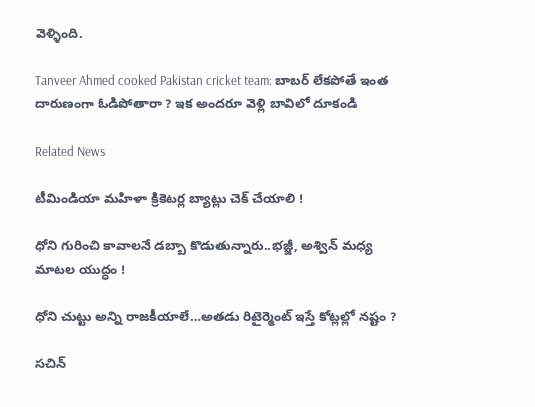వెళ్ళింది.

Tanveer Ahmed cooked Pakistan cricket team: బాబ‌ర్ లేక‌పోతే ఇంత దారుణంగా ఓడిపోతారా ? ఇక అంద‌రూ వెళ్లి బావిలో దూకండి

Related News

టీమిండియా మ‌హిళా క్రికెట‌ర్ల బ్యాట్లు చెక్ చేయాలి !

ధోని గురించి కావాల‌నే డ‌బ్బా కొడుతున్నారు..భ‌జ్జీ, అశ్విన్ మ‌ధ్య మాటల యుద్ధం !

ధోని చుట్టు అన్ని రాజ‌కీయాలే…అత‌డు రిటైర్మెంట్ ఇస్తే కోట్ల‌ల్లో న‌ష్టం ?

సచిన్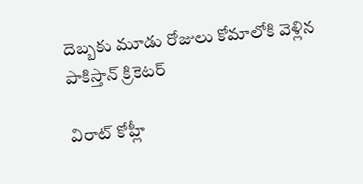దెబ్బకు మూడు రోజులు కోమాలోకి వెళ్లిన పాకిస్తాన్ క్రికెటర్

విరాట్ కోహ్లీ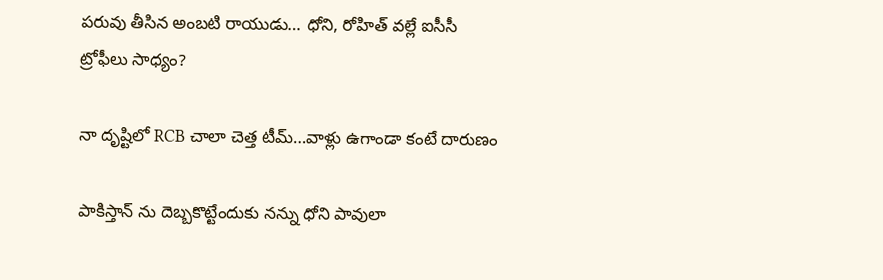పరువు తీసిన అంబటి రాయుడు… ధోని, రోహిత్ వల్లే ఐసీసీ ట్రోఫీలు సాధ్యం?

నా దృష్టిలో RCB చాలా చెత్త టీమ్…వాళ్లు ఉగాండా కంటే దారుణం

పాకిస్తాన్ ను దెబ్బ‌కొట్టేందుకు నన్ను ధోని పావులా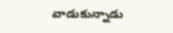వాడుకున్నాడు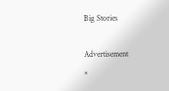Big Stories

Advertisement
×